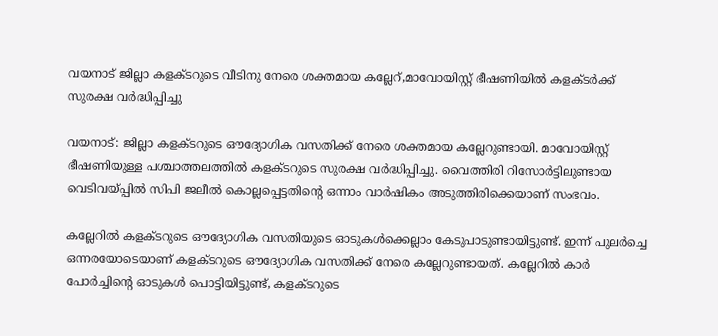വയനാട് ജില്ലാ കളക്ടറുടെ വീടിനു നേരെ ശക്തമായ കല്ലേറ്,മാവോയിസ്റ്റ് ഭീഷണിയില്‍ കളക്ടര്‍ക്ക് സുരക്ഷ വര്‍ദ്ധിപ്പിച്ചു

വയനാട്: ജില്ലാ കളക്ടറുടെ ഔദ്യോഗിക വസതിക്ക് നേരെ ശക്തമായ കല്ലേറുണ്ടായി. മാവോയിസ്റ്റ് ഭീഷണിയുള്ള പശ്ചാത്തലത്തില്‍ കളക്ടറുടെ സുരക്ഷ വര്‍ദ്ധിപ്പിച്ചു. വൈത്തിരി റിസോര്‍ട്ടിലുണ്ടായ വെടിവയ്പ്പില്‍ സിപി ജലീല്‍ കൊല്ലപ്പെട്ടതിന്റെ ഒന്നാം വാര്‍ഷികം അടുത്തിരിക്കെയാണ് സംഭവം.

കല്ലേറില്‍ കളക്ടറുടെ ഔദ്യോഗിക വസതിയുടെ ഓടുകള്‍ക്കെല്ലാം കേടുപാടുണ്ടായിട്ടുണ്ട്. ഇന്ന് പുലര്‍ച്ചെ ഒന്നരയോടെയാണ് കളക്ടറുടെ ഔദ്യോഗിക വസതിക്ക് നേരെ കല്ലേറുണ്ടായത്. കല്ലേറില്‍ കാര്‍ പോര്‍ച്ചിന്റെ ഓടുകള്‍ പൊട്ടിയിട്ടുണ്ട്, കളക്ടറുടെ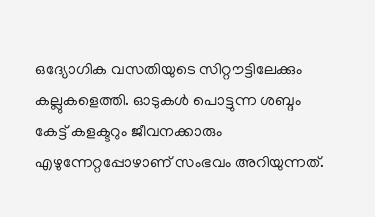ഒദ്യോഗിക വസതിയുടെ സിറ്റൗട്ടിലേക്കും കല്ലുകളെത്തി. ഓടുകള്‍ പൊട്ടുന്ന ശബ്ദം കേട്ട് കളക്ടറും ജീവനക്കാരും എഴുന്നേറ്റപ്പോഴാണ് സംഭവം അറിയുന്നത്.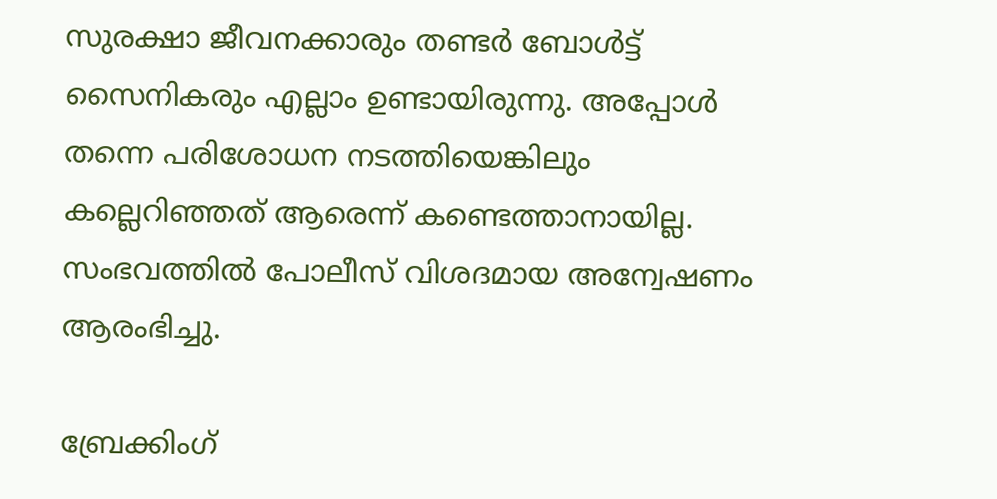സുരക്ഷാ ജീവനക്കാരും തണ്ടര്‍ ബോള്‍ട്ട് സൈനികരും എല്ലാം ഉണ്ടായിരുന്നു. അപ്പോള്‍ തന്നെ പരിശോധന നടത്തിയെങ്കിലും കല്ലെറിഞ്ഞത് ആരെന്ന് കണ്ടെത്താനായില്ല. സംഭവത്തില്‍ പോലീസ് വിശദമായ അന്വേഷണം ആരംഭിച്ചു.

ബ്രേക്കിംഗ്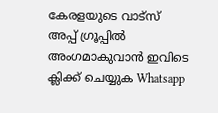കേരളയുടെ വാട്സ് അപ്പ് ഗ്രൂപ്പിൽ അംഗമാകുവാൻ ഇവിടെ ക്ലിക്ക് ചെയ്യുക Whatsapp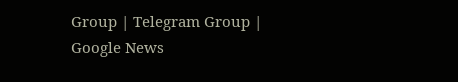Group | Telegram Group | Google News